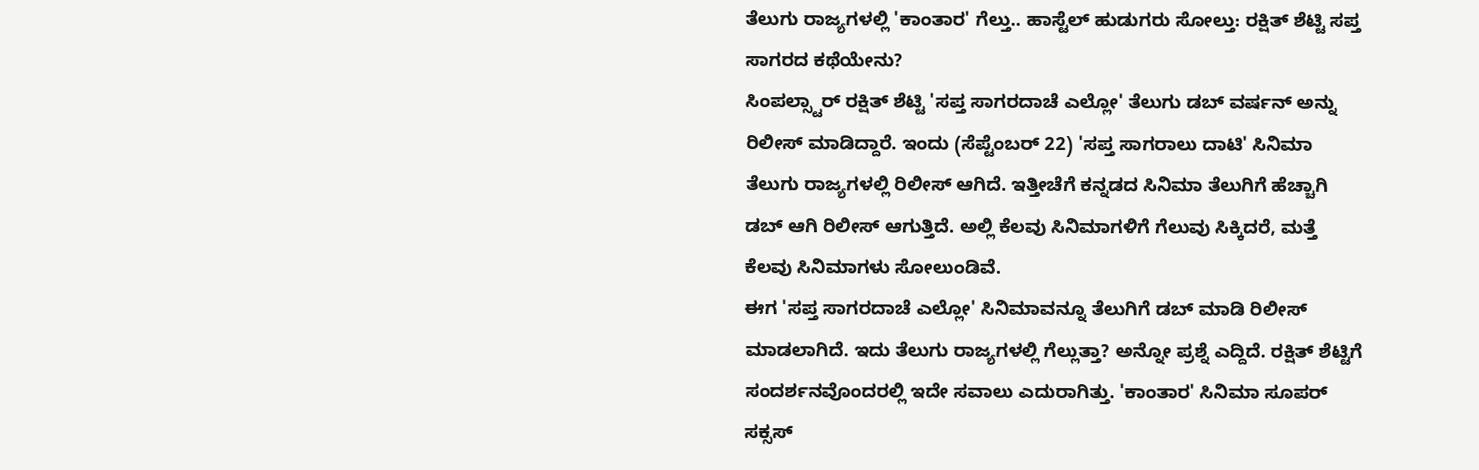ತೆಲುಗು ರಾಜ್ಯಗಳಲ್ಲಿ 'ಕಾಂತಾರ' ಗೆಲ್ತು.. ಹಾಸ್ಟೆಲ್ ಹುಡುಗರು ಸೋಲ್ತು: ರಕ್ಷಿತ್ ಶೆಟ್ಟಿ ಸಪ್ತ ಸಾಗರದ ಕಥೆಯೇನು?
ಸಿಂಪಲ್ಸ್ಟಾರ್ ರಕ್ಷಿತ್ ಶೆಟ್ಟಿ 'ಸಪ್ತ ಸಾಗರದಾಚೆ ಎಲ್ಲೋ' ತೆಲುಗು ಡಬ್ ವರ್ಷನ್ ಅನ್ನು ರಿಲೀಸ್ ಮಾಡಿದ್ದಾರೆ. ಇಂದು (ಸೆಪ್ಟೆಂಬರ್ 22) 'ಸಪ್ತ ಸಾಗರಾಲು ದಾಟಿ' ಸಿನಿಮಾ ತೆಲುಗು ರಾಜ್ಯಗಳಲ್ಲಿ ರಿಲೀಸ್ ಆಗಿದೆ. ಇತ್ತೀಚೆಗೆ ಕನ್ನಡದ ಸಿನಿಮಾ ತೆಲುಗಿಗೆ ಹೆಚ್ಚಾಗಿ ಡಬ್ ಆಗಿ ರಿಲೀಸ್ ಆಗುತ್ತಿದೆ. ಅಲ್ಲಿ ಕೆಲವು ಸಿನಿಮಾಗಳಿಗೆ ಗೆಲುವು ಸಿಕ್ಕಿದರೆ, ಮತ್ತೆ ಕೆಲವು ಸಿನಿಮಾಗಳು ಸೋಲುಂಡಿವೆ.
ಈಗ 'ಸಪ್ತ ಸಾಗರದಾಚೆ ಎಲ್ಲೋ' ಸಿನಿಮಾವನ್ನೂ ತೆಲುಗಿಗೆ ಡಬ್ ಮಾಡಿ ರಿಲೀಸ್ ಮಾಡಲಾಗಿದೆ. ಇದು ತೆಲುಗು ರಾಜ್ಯಗಳಲ್ಲಿ ಗೆಲ್ಲುತ್ತಾ? ಅನ್ನೋ ಪ್ರಶ್ನೆ ಎದ್ದಿದೆ. ರಕ್ಷಿತ್ ಶೆಟ್ಟಿಗೆ ಸಂದರ್ಶನವೊಂದರಲ್ಲಿ ಇದೇ ಸವಾಲು ಎದುರಾಗಿತ್ತು. 'ಕಾಂತಾರ' ಸಿನಿಮಾ ಸೂಪರ್ ಸಕ್ಸಸ್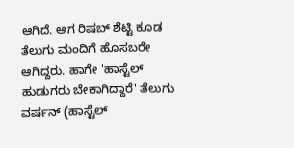ಆಗಿದೆ. ಆಗ ರಿಷಬ್ ಶೆಟ್ಟಿ ಕೂಡ ತೆಲುಗು ಮಂದಿಗೆ ಹೊಸಬರೇ ಆಗಿದ್ದರು. ಹಾಗೇ 'ಹಾಸ್ಟೆಲ್ ಹುಡುಗರು ಬೇಕಾಗಿದ್ದಾರೆ' ತೆಲುಗು ವರ್ಷನ್ (ಹಾಸ್ಟೆಲ್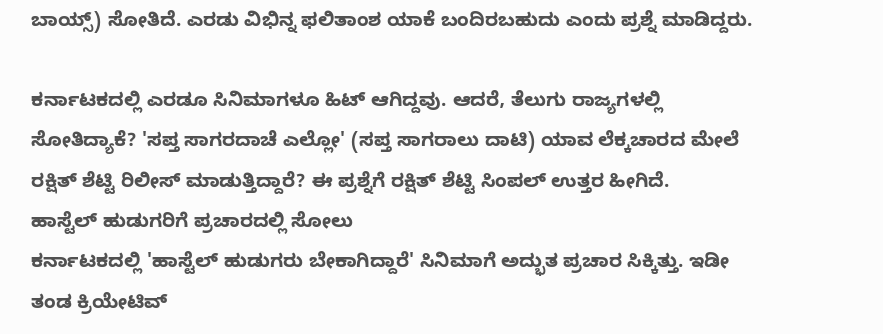ಬಾಯ್ಸ್) ಸೋತಿದೆ. ಎರಡು ವಿಭಿನ್ನ ಫಲಿತಾಂಶ ಯಾಕೆ ಬಂದಿರಬಹುದು ಎಂದು ಪ್ರಶ್ನೆ ಮಾಡಿದ್ದರು.

ಕರ್ನಾಟಕದಲ್ಲಿ ಎರಡೂ ಸಿನಿಮಾಗಳೂ ಹಿಟ್ ಆಗಿದ್ದವು. ಆದರೆ, ತೆಲುಗು ರಾಜ್ಯಗಳಲ್ಲಿ ಸೋತಿದ್ಯಾಕೆ? 'ಸಪ್ತ ಸಾಗರದಾಚೆ ಎಲ್ಲೋ' (ಸಪ್ತ ಸಾಗರಾಲು ದಾಟಿ) ಯಾವ ಲೆಕ್ಕಚಾರದ ಮೇಲೆ ರಕ್ಷಿತ್ ಶೆಟ್ಟಿ ರಿಲೀಸ್ ಮಾಡುತ್ತಿದ್ದಾರೆ? ಈ ಪ್ರಶ್ನೆಗೆ ರಕ್ಷಿತ್ ಶೆಟ್ಟಿ ಸಿಂಪಲ್ ಉತ್ತರ ಹೀಗಿದೆ.
ಹಾಸ್ಟೆಲ್ ಹುಡುಗರಿಗೆ ಪ್ರಚಾರದಲ್ಲಿ ಸೋಲು
ಕರ್ನಾಟಕದಲ್ಲಿ 'ಹಾಸ್ಟೆಲ್ ಹುಡುಗರು ಬೇಕಾಗಿದ್ದಾರೆ' ಸಿನಿಮಾಗೆ ಅದ್ಭುತ ಪ್ರಚಾರ ಸಿಕ್ಕಿತ್ತು. ಇಡೀ ತಂಡ ಕ್ರಿಯೇಟಿವ್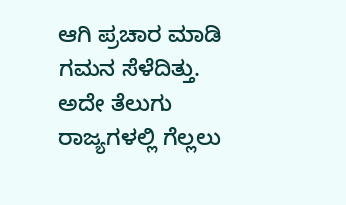ಆಗಿ ಪ್ರಚಾರ ಮಾಡಿ ಗಮನ ಸೆಳೆದಿತ್ತು. ಅದೇ ತೆಲುಗು ರಾಜ್ಯಗಳಲ್ಲಿ ಗೆಲ್ಲಲು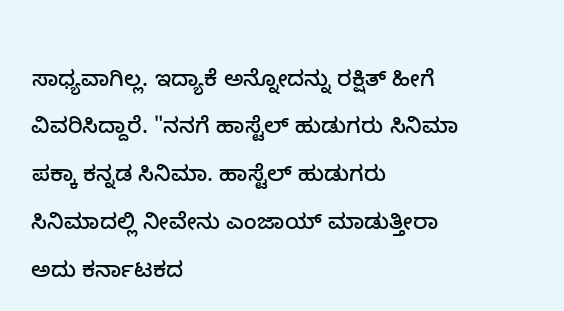ಸಾಧ್ಯವಾಗಿಲ್ಲ. ಇದ್ಯಾಕೆ ಅನ್ನೋದನ್ನು ರಕ್ಷಿತ್ ಹೀಗೆ ವಿವರಿಸಿದ್ದಾರೆ. "ನನಗೆ ಹಾಸ್ಟೆಲ್ ಹುಡುಗರು ಸಿನಿಮಾ ಪಕ್ಕಾ ಕನ್ನಡ ಸಿನಿಮಾ. ಹಾಸ್ಟೆಲ್ ಹುಡುಗರು ಸಿನಿಮಾದಲ್ಲಿ ನೀವೇನು ಎಂಜಾಯ್ ಮಾಡುತ್ತೀರಾ ಅದು ಕರ್ನಾಟಕದ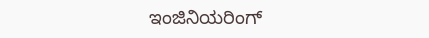ಇಂಜಿನಿಯರಿಂಗ್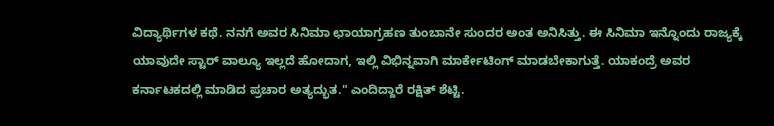ವಿದ್ಯಾರ್ಥಿಗಳ ಕಥೆ. ನನಗೆ ಅವರ ಸಿನಿಮಾ ಛಾಯಾಗ್ರಹಣ ತುಂಬಾನೇ ಸುಂದರ ಅಂತ ಅನಿಸಿತ್ತು. ಈ ಸಿನಿಮಾ ಇನ್ನೊಂದು ರಾಜ್ಯಕ್ಕೆ ಯಾವುದೇ ಸ್ಟಾರ್ ವಾಲ್ಯೂ ಇಲ್ಲದೆ ಹೋದಾಗ, ಇಲ್ಲಿ ವಿಭಿನ್ನವಾಗಿ ಮಾರ್ಕೇಟಿಂಗ್ ಮಾಡಬೇಕಾಗುತ್ತೆ. ಯಾಕಂದ್ರೆ ಅವರ ಕರ್ನಾಟಕದಲ್ಲಿ ಮಾಡಿದ ಪ್ರಚಾರ ಅತ್ಯದ್ಭುತ." ಎಂದಿದ್ದಾರೆ ರಕ್ಷಿತ್ ಶೆಟ್ಟಿ.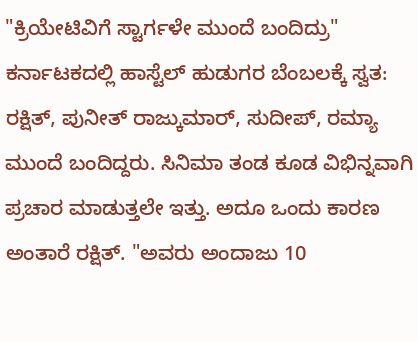"ಕ್ರಿಯೇಟಿವಿಗೆ ಸ್ಟಾರ್ಗಳೇ ಮುಂದೆ ಬಂದಿದ್ರು"
ಕರ್ನಾಟಕದಲ್ಲಿ ಹಾಸ್ಟೆಲ್ ಹುಡುಗರ ಬೆಂಬಲಕ್ಕೆ ಸ್ವತ: ರಕ್ಷಿತ್, ಪುನೀತ್ ರಾಜ್ಕುಮಾರ್, ಸುದೀಪ್, ರಮ್ಯಾ ಮುಂದೆ ಬಂದಿದ್ದರು. ಸಿನಿಮಾ ತಂಡ ಕೂಡ ವಿಭಿನ್ನವಾಗಿ ಪ್ರಚಾರ ಮಾಡುತ್ತಲೇ ಇತ್ತು. ಅದೂ ಒಂದು ಕಾರಣ ಅಂತಾರೆ ರಕ್ಷಿತ್. "ಅವರು ಅಂದಾಜು 10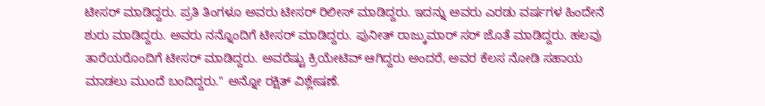ಟೀಸರ್ ಮಾಡಿದ್ದರು. ಪ್ರತಿ ತಿಂಗಳೂ ಅವರು ಟೀಸರ್ ರಿಲೀಸ್ ಮಾಡಿದ್ದರು. ಇದನ್ನು ಅವರು ಎರಡು ವರ್ಷಗಳ ಹಿಂದೇನೆ ಶುರು ಮಾಡಿದ್ದರು. ಅವರು ನನ್ನೊಂದಿಗೆ ಟೀಸರ್ ಮಾಡಿದ್ದರು. ಪುನೀತ್ ರಾಜ್ಕುಮಾರ್ ಸರ್ ಜೊತೆ ಮಾಡಿದ್ದರು. ಹಲವು ತಾರೆಯರೊಂದಿಗೆ ಟೀಸರ್ ಮಾಡಿದ್ದರು. ಅವರೆಷ್ಟು ಕ್ರಿಯೇಟಿವ್ ಆಗಿದ್ದರು ಅಂದರೆ, ಅವರ ಕೆಲಸ ನೋಡಿ ಸಹಾಯ ಮಾಡಲು ಮುಂದೆ ಬಂದಿದ್ದರು." ಅನ್ನೋ ರಕ್ಷಿತ್ ವಿಶ್ಲೇಷಣೆ.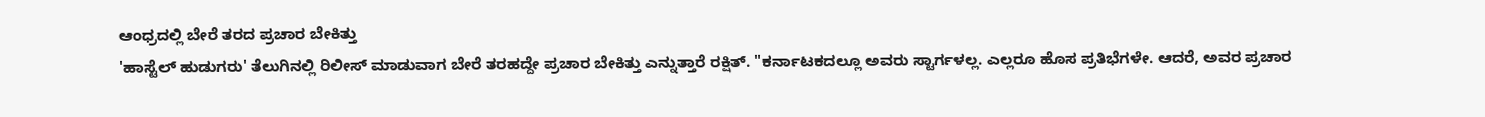ಆಂಧ್ರದಲ್ಲಿ ಬೇರೆ ತರದ ಪ್ರಚಾರ ಬೇಕಿತ್ತು
'ಹಾಸ್ಟೆಲ್ ಹುಡುಗರು' ತೆಲುಗಿನಲ್ಲಿ ರಿಲೀಸ್ ಮಾಡುವಾಗ ಬೇರೆ ತರಹದ್ದೇ ಪ್ರಚಾರ ಬೇಕಿತ್ತು ಎನ್ನುತ್ತಾರೆ ರಕ್ಷಿತ್. "ಕರ್ನಾಟಕದಲ್ಲೂ ಅವರು ಸ್ಟಾರ್ಗಳಲ್ಲ. ಎಲ್ಲರೂ ಹೊಸ ಪ್ರತಿಭೆಗಳೇ. ಆದರೆ, ಅವರ ಪ್ರಚಾರ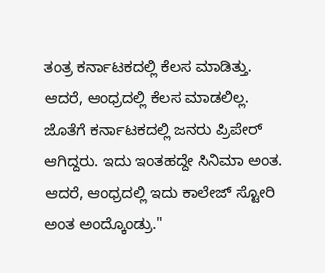ತಂತ್ರ ಕರ್ನಾಟಕದಲ್ಲಿ ಕೆಲಸ ಮಾಡಿತ್ತು. ಆದರೆ, ಆಂಧ್ರದಲ್ಲಿ ಕೆಲಸ ಮಾಡಲಿಲ್ಲ. ಜೊತೆಗೆ ಕರ್ನಾಟಕದಲ್ಲಿ ಜನರು ಪ್ರಿಪೇರ್ ಆಗಿದ್ದರು. ಇದು ಇಂತಹದ್ದೇ ಸಿನಿಮಾ ಅಂತ. ಆದರೆ, ಆಂಧ್ರದಲ್ಲಿ ಇದು ಕಾಲೇಜ್ ಸ್ಟೋರಿ ಅಂತ ಅಂದ್ಕೊಂಡ್ರು."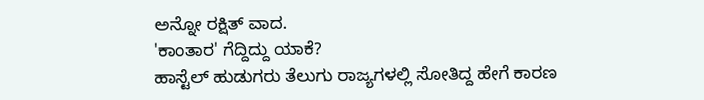ಅನ್ನೋ ರಕ್ಷಿತ್ ವಾದ.
'ಕಾಂತಾರ' ಗೆದ್ದಿದ್ದು ಯಾಕೆ?
ಹಾಸ್ಟೆಲ್ ಹುಡುಗರು ತೆಲುಗು ರಾಜ್ಯಗಳಲ್ಲಿ ಸೋತಿದ್ದ ಹೇಗೆ ಕಾರಣ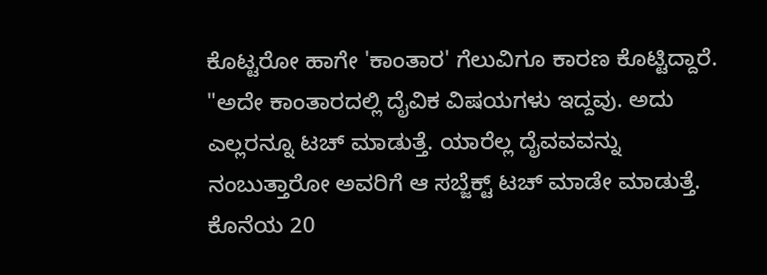ಕೊಟ್ಟರೋ ಹಾಗೇ 'ಕಾಂತಾರ' ಗೆಲುವಿಗೂ ಕಾರಣ ಕೊಟ್ಟಿದ್ದಾರೆ. "ಅದೇ ಕಾಂತಾರದಲ್ಲಿ ದೈವಿಕ ವಿಷಯಗಳು ಇದ್ದವು. ಅದು ಎಲ್ಲರನ್ನೂ ಟಚ್ ಮಾಡುತ್ತೆ. ಯಾರೆಲ್ಲ ದೈವವವನ್ನು ನಂಬುತ್ತಾರೋ ಅವರಿಗೆ ಆ ಸಬ್ಜೆಕ್ಟ್ ಟಚ್ ಮಾಡೇ ಮಾಡುತ್ತೆ. ಕೊನೆಯ 20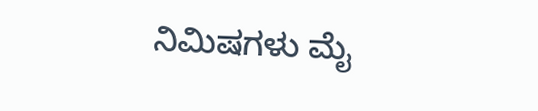ನಿಮಿಷಗಳು ಮೈ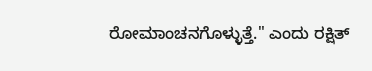ರೋಮಾಂಚನಗೊಳ್ಳುತ್ತೆ." ಎಂದು ರಕ್ಷಿತ್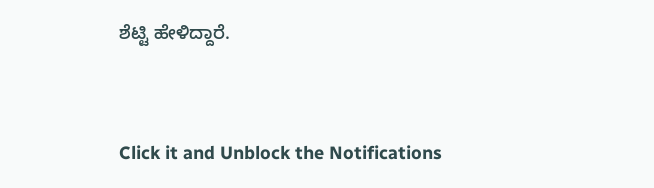ಶೆಟ್ಟಿ ಹೇಳಿದ್ದಾರೆ.


Click it and Unblock the Notifications